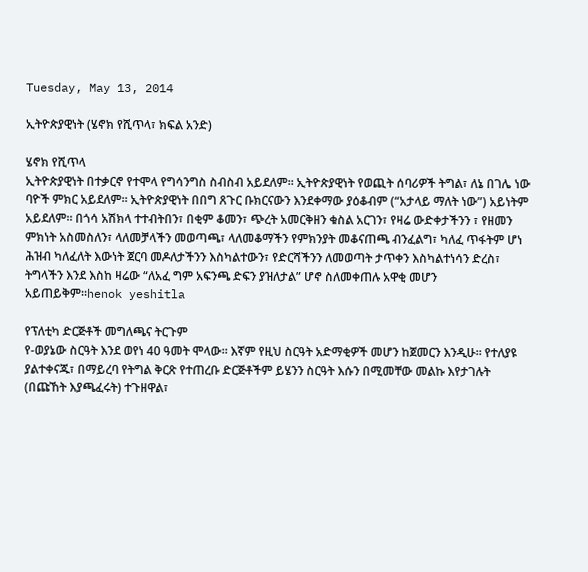Tuesday, May 13, 2014

ኢትዮጵያዊነት (ሄኖክ የሺጥላ፣ ክፍል አንድ)

ሄኖክ የሺጥላ
ኢትዮጵያዊነት በተቃርኖ የተሞላ የግሳንግስ ስብስብ አይደለም። ኢትዮጵያዊነት የወጪት ሰባሪዎች ትግል፣ ለኔ በገሌ ነው ባዮች ምክር አይደለም። ኢትዮጵያዊነት በበግ ጸጉር ቡክርናውን እንደቀማው ያዕቆብም (“አታላይ ማለት ነው”) አይነትም አይደለም። በጎሳ አሽክላ ተተብትበን፣ በቂም ቆመን፣ ጭረት አመርቅዘን ቁስል አርገን፣ የዛሬ ውድቀታችንን ፣ የዘመን ምክነት አስመስለን፣ ላለመቻላችን መወጣጫ፣ ላለመቆማችን የምክንያት መቆናጠጫ ብንፈልግ፣ ካለፈ ጥፋትም ሆነ ሕዝብ ካለፈለት እውነት ጀርባ መዶለታችንን እስካልተውን፣ የድርሻችንን ለመወጣት ታጥቀን እስካልተነሳን ድረስ፣ ትግላችን እንደ እስከ ዛሬው “ለአፈ ግም አፍንጫ ድፍን ያዝለታል” ሆኖ ስለመቀጠሉ አዋቂ መሆን አይጠይቅም።henok yeshitla

የፕለቲካ ድርጅቶች መግለጫና ትርጉም
የ-ወያኔው ስርዓት እንደ ወየነ 40 ዓመት ሞላው። እኛም የዚህ ስርዓት አድማቂዎች መሆን ከጀመርን እንዲሁ። የተለያዩ ያልተቀናጁ፣ በማይረባ የትግል ቅርጽ የተጠረቡ ድርጅቶችም ይሄንን ስርዓት እሱን በሚመቸው መልኩ እየታገሉት (በጩኸት እያጫፈሩት) ተጉዘዋል፣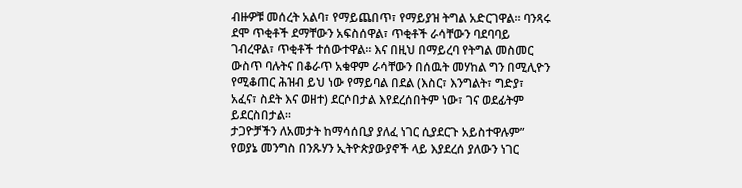ብዙዎቹ መሰረት አልባ፣ የማይጨበጥ፣ የማይያዝ ትግል አድርገዋል። ባንጻሩ ደሞ ጥቂቶች ደማቸውን አፍስሰዋል፣ ጥቂቶች ራሳቸውን ባደባባይ ገብረዋል፣ ጥቂቶች ተሰውተዋል። እና በዚህ በማይረባ የትግል መስመር ውስጥ ባሉትና በቆራጥ አቁዋም ራሳቸውን በሰዉት መሃከል ግን በሚሊዮን የሚቆጠር ሕዝብ ይህ ነው የማይባል በደል (እስር፣ እንግልት፣ ግድያ፣ አፈና፣ ስደት እና ወዘተ) ደርሶበታል እየደረሰበትም ነው፣ ገና ወደፊትም ይደርስበታል።
ታጋዮቻችን ለአመታት ከማሳሰቢያ ያለፈ ነገር ሲያደርጉ አይስተዋሉም” የወያኔ መንግስ በንጹሃን ኢትዮጵያውያኖች ላይ እያደረሰ ያለውን ነገር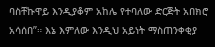ባስቸኩዋይ እንዲያቆም አከሌ የተባለው ድርጅት አበክሮ አሳሰበ”። እኔ እምለው እንዲህ አይነት ማስጠንቀቂያ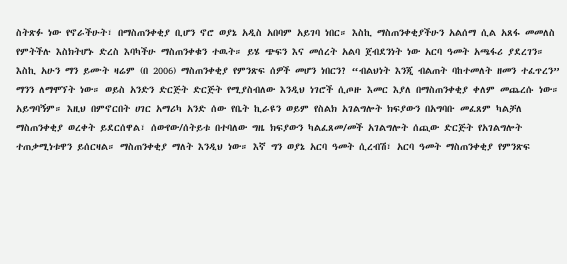ስትጽፉ ነው የኖራችሁት፣ በማስጠንቀቂያ ቢሆን ኖሮ ወያኔ አዲስ አበባም አይገባ ነበር። እስኪ ማስጠንቀቂያችሁን አልሰማ ሲል አጸፋ መመለስ የምትችሉ እስክትሆኑ ድረስ እባካችሁ ማስጠንቀቁን ተዉት። ይሄ ጭፍን እና መሰረት አልባ ጀብደንነት ነው አርባ ዓመት አጫፋሪ ያደረገን። እስኪ አሁን ማን ይሙት ዛሬም (በ 2006) ማስጠንቀቂያ የምንጽፍ ሰዎች መሆን ነበርን? “ብልህነት እንጂ ብልጠት ባከተመለት ዘመን ተፈጥረን” ማንን ለማሞኘት ነው። ወይስ አንድን ድርጅት ድርጅት የሚያስብለው እንዲህ ነገሮች ሲጦዙ እመር እያለ በማስጠንቀቂያ ቀለም መጨረሱ ነው። አይግባኝም። እዚህ በምኖርበት ሀገር አማሪካ አንድ ሰው የቤት ኪራዩን ወይም የስልክ አገልግሎት ክፍያውን በአግባቡ መፈጸም ካልቻለ ማስጠንቀቂያ ወረቀት ይደርሰዋል፣ ሰውየው/ሰትይቱ በተባለው ግዜ ክፍያውን ካልፈጸመ/መች አገልግሎት ሰጪው ድርጅት የአገልግሎት ተጠቃሚነቱዋን ይሰርዛል። ማስጠንቀቂያ ማለት እንዲህ ነው። እኛ ግን ወያኔ አርባ ዓመት ሲረብሽ፣ አርባ ዓመት ማስጠንቀቂያ የምንጽፍ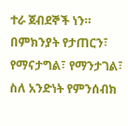ተራ ጀብደኞች ነን። በምክንያት የታጠርን፣ የማናታግል፣ የማንታገል፣ ስለ አንድነት የምንሰብክ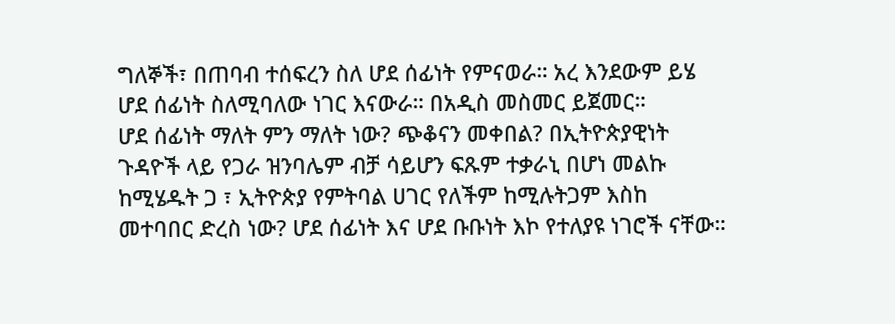ግለኞች፣ በጠባብ ተሰፍረን ስለ ሆደ ሰፊነት የምናወራ። አረ እንደውም ይሄ ሆደ ሰፊነት ስለሚባለው ነገር እናውራ። በአዲስ መስመር ይጀመር።
ሆደ ሰፊነት ማለት ምን ማለት ነው? ጭቆናን መቀበል? በኢትዮጵያዊነት ጉዳዮች ላይ የጋራ ዝንባሌም ብቻ ሳይሆን ፍጹም ተቃራኒ በሆነ መልኩ ከሚሄዱት ጋ ፣ ኢትዮጵያ የምትባል ሀገር የለችም ከሚሉትጋም እስከ መተባበር ድረስ ነው? ሆደ ሰፊነት እና ሆደ ቡቡነት እኮ የተለያዩ ነገሮች ናቸው።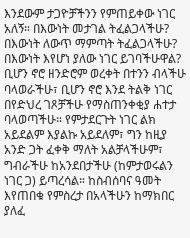እንደውም ታጋዮቻችንን የምጠይቀው ነገር አለኝ። በእውነት መታገል ትፈልጋላችሁ? በእውነት ለውጥ ማምጣት ትፈልጋላችሁ? በእውነት እየሆነ ያለው ነገር ይገባችሁዋል? ቢሆን ኖሮ ዘንድሮም ወረቀት በተንን ብላችሁ ባላወራችሁ፣ ቢሆን ኖሮ እንደ ትልቅ ነገር በየድህረ ገጾቻችሁ የማስጠንቀቂያ ሐተታ ባላወጣችሁ። የምታደርጉት ነገር ልክ አይደልም እያልኩ አይደለም፣ ግን ከዚያ አንድ ጋት ፈቀቅ ማለት አልቻላችሁም፣ ግብራችሁ ከአንደበታችሁ (ከምታወሩልን ነገር ጋ) ይጣረሳል። ከስብሰባና ዓመት እየጠበቁ የምስረታ በአላችሁን ከማክበር ያለፈ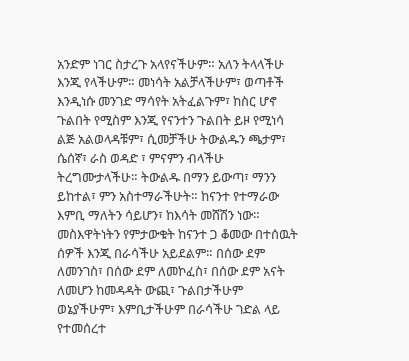አንድም ነገር ስታረጉ አላየናችሁም። አለን ትላላችሁ እንጂ የላችሁም። መነሳት አልቻላችሁም፣ ወጣቶች እንዲነሱ መንገድ ማሳየት አትፈልጉም፣ ከስር ሆኖ ጉልበት የሚስም እንጂ የናንተን ጉልበት ይዞ የሚነሳ ልጅ አልወላዳቹም፣ ሲመቻችሁ ትውልዱን ጫታም፣ ሴሰኛ፣ ራስ ወዳድ ፣ ምናምን ብላችሁ ትረግሙታላችሁ። ትውልዱ በማን ይውጣ፣ ማንን ይከተል፣ ምን አስተማራችሁት። ከናንተ የተማራው እምቢ ማለትን ሳይሆን፣ ከእሳት መሸሽን ነው። መስእዋትነትን የምታውቁት ከናንተ ጋ ቆመው በተሰዉት ሰዎች እንጂ በራሳችሁ አይደልም። በሰው ደም ለመንገስ፣ በሰው ደም ለመኮፈስ፣ በሰው ደም አናት ለመሆን ከመዳዳት ውጪ፣ ጉልበታችሁም ወኔያችሁም፣ እምቢታችሁም በራሳችሁ ገድል ላይ የተመሰረተ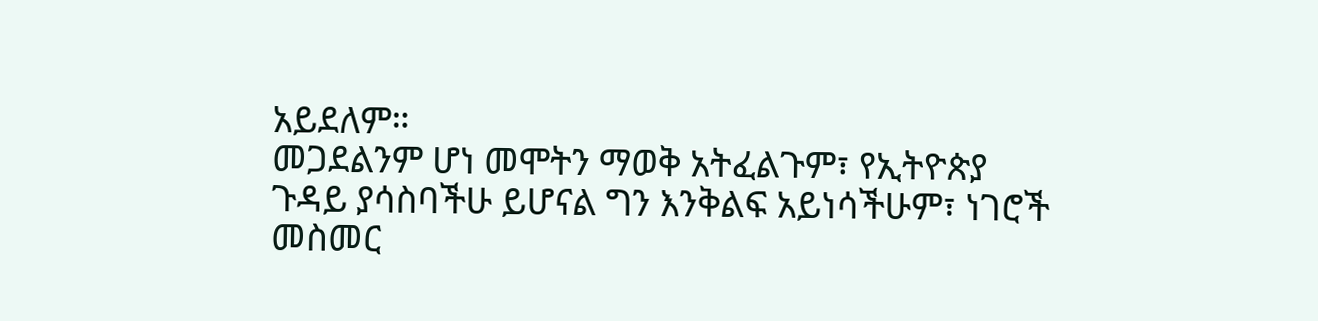አይደለም።
መጋደልንም ሆነ መሞትን ማወቅ አትፈልጉም፣ የኢትዮጵያ ጉዳይ ያሳስባችሁ ይሆናል ግን እንቅልፍ አይነሳችሁም፣ ነገሮች መስመር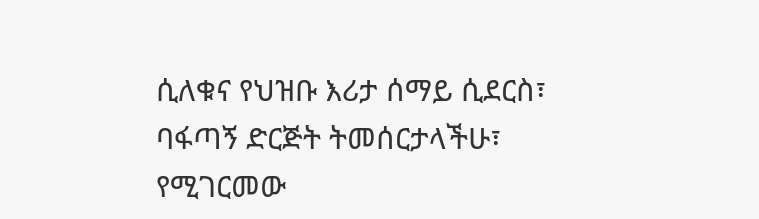ሲለቁና የህዝቡ እሪታ ሰማይ ሲደርስ፣ ባፋጣኝ ድርጅት ትመሰርታላችሁ፣ የሚገርመው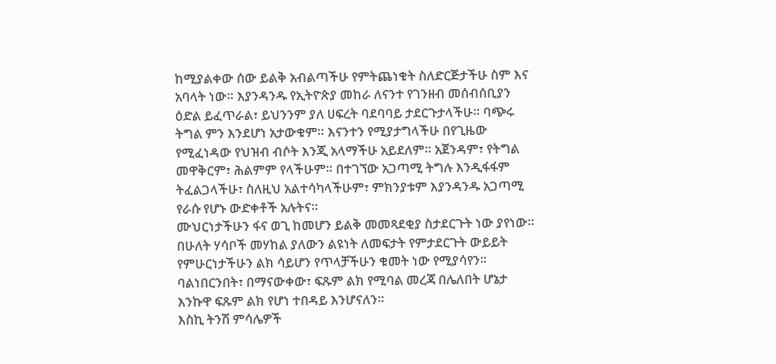ከሚያልቀው ሰው ይልቅ አብልጣችሁ የምትጨነቁት ስለድርጅታችሁ ስም እና አባላት ነው። እያንዳንዱ የኢትዮጵያ መከራ ለናንተ የገንዘብ መሰብሰቢያን ዕድል ይፈጥራል፣ ይህንንም ያለ ሀፍረት ባደባባይ ታደርጉታላችሁ። ባጭሩ ትግል ምን እንደሆነ አታውቁም። እናንተን የሚያታግላችሁ በየጊዜው የሚፈነዳው የህዝብ ብሶት እንጂ አላማችሁ አይደለም። አጀንዳም፣ የትግል መዋቅርም፣ ሕልምም የላችሁም። በተገኘው አጋጣሚ ትግሉ እንዲፋፋም ትፈልጋላችሁ፣ ስለዚህ አልተሳካላችሁም፣ ምክንያቱም እያንዳንዱ አጋጣሚ የራሱ የሆኑ ውድቀቶች አሉትና።
ሙህርነታችሁን ፋና ወጊ ከመሆን ይልቅ መመጻደቂያ ስታደርጉት ነው ያየነው። በሁለት ሃሳቦች መሃከል ያለውን ልዩነት ለመፍታት የምታደርጉት ውይይት የምሁርነታችሁን ልክ ሳይሆን የጥላቻችሁን ቁመት ነው የሚያሳየን። ባልነበርንበት፣ በማናውቀው፣ ፍጹም ልክ የሚባል መረጃ በሌለበት ሆኔታ እንኩዋ ፍጹም ልክ የሆነ ተበዳይ እንሆናለን።
እስኪ ትንሽ ምሳሌዎች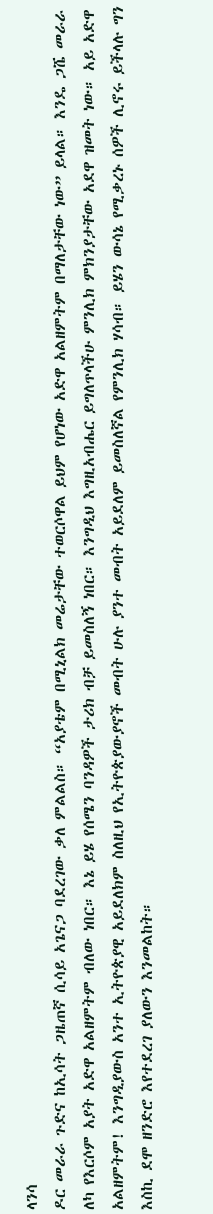ላንሳ
ዶር መራራ ጉድና ከኢሳት ጋዜጠኛ ሲሳይ አጌናጋ ባደረገው ቃለ ምልልስ። “አያቴም በሚኒልክ መሬታቸው ተወርሶዋል ይህም የሆነው አድዋ አልዘምትም በማለታቸው ነው” ይላል። እንዴ ጋሼ መራራ ለካ የእርሶም አያት አድዋ አልዘምትም ብለው ነበር። እኔ ይሄ የሰሜን ባንዳዎች ታሪክ ብቻ ይመስለኝ ነበር። እንግዲህ እግዚአብሔር ይግለጥላችሁ ምንሊክ ምክንያታቸው አደዋ ዝመት ነው። አይ አድዋ አልዘምትም! እንግዲያውስ አንተ ኢትዮጵያዊ አይደለክም ስለዚህ የኢትዮጵያውያኖች መብት ሁሉ ያንተ መብት አይደለም ይመስለኛል የምንሊክ ሃሳብ። ይሄን ውሳኔ የሚቃረኑ ሰዎች ሊኖሩ ይችላሉ ግን እስኪ ደሞ ዘንድሮ እየተደረገ ያለውን እንመልከት።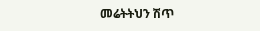መሬትትህን ሽጥ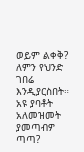ወይም ልቀቅ? ለምን የህንድ ገበሬ እንዲያርስበት። አዩ ያባቶት አለመዝመት ያመጣብዎ ጣጣ?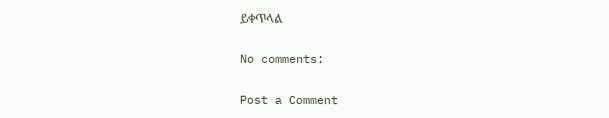ይቀጥላል

No comments:

Post a Comment